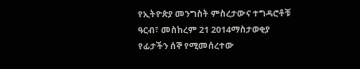የኢትዮጵያ መንግስት ምስረታውና ተግዳሮቶቹ
ዓርብ፣ መስከረም 21 2014ማስታወቂያ
የፊታችን ሰኞ የሚመሰረተው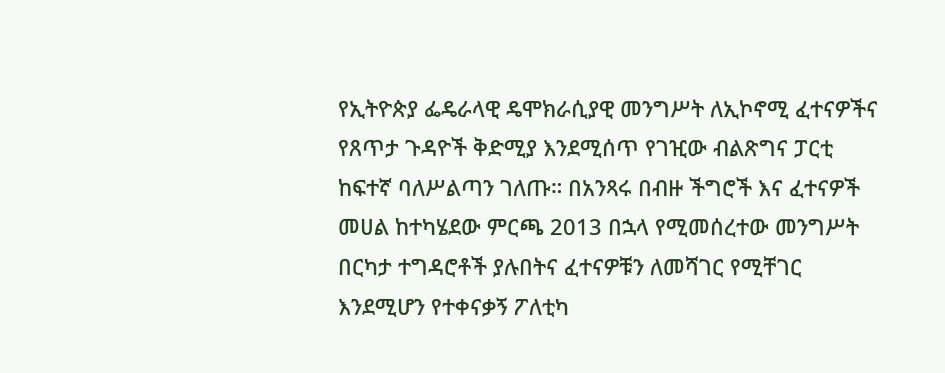የኢትዮጵያ ፌዴራላዊ ዴሞክራሲያዊ መንግሥት ለኢኮኖሚ ፈተናዎችና የጸጥታ ጉዳዮች ቅድሚያ እንደሚሰጥ የገዢው ብልጽግና ፓርቲ ከፍተኛ ባለሥልጣን ገለጡ። በአንጻሩ በብዙ ችግሮች እና ፈተናዎች መሀል ከተካሄደው ምርጫ 2013 በኋላ የሚመሰረተው መንግሥት በርካታ ተግዳሮቶች ያሉበትና ፈተናዎቹን ለመሻገር የሚቸገር እንደሚሆን የተቀናቃኝ ፖለቲካ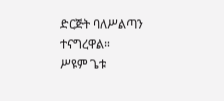ድርጅት ባለሥልጣን ተናግረዋል።
ሥዩም ጌቱ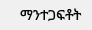ማንተጋፍቶት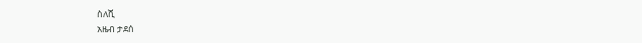ስለሺ
አዜብ ታደሰ